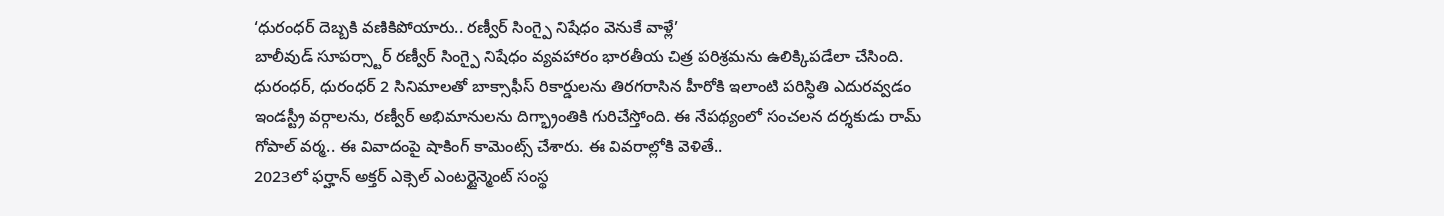‘ధురంధర్ దెబ్బకి వణికిపోయారు.. రణ్వీర్ సింగ్పై నిషేధం వెనుకే వాళ్లే’
బాలీవుడ్ సూపర్స్టార్ రణ్వీర్ సింగ్పై నిషేధం వ్యవహారం భారతీయ చిత్ర పరిశ్రమను ఉలిక్కిపడేలా చేసింది. ధురంధర్, ధురంధర్ 2 సినిమాలతో బాక్సాఫీస్ రికార్డులను తిరగరాసిన హీరోకి ఇలాంటి పరిస్ధితి ఎదురవ్వడం ఇండస్ట్రీ వర్గాలను, రణ్వీర్ అభిమానులను దిగ్భ్రాంతికి గురిచేస్తోంది. ఈ నేపథ్యంలో సంచలన దర్శకుడు రామ్ గోపాల్ వర్మ.. ఈ వివాదంపై షాకింగ్ కామెంట్స్ చేశారు. ఈ వివరాల్లోకి వెళితే..
2023లో ఫర్హాన్ అక్తర్ ఎక్సెల్ ఎంటర్టైన్మెంట్ సంస్థ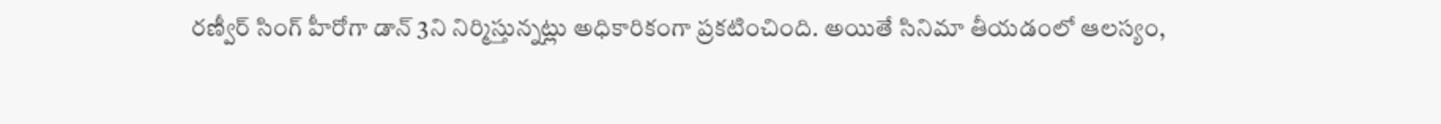రణ్వీర్ సింగ్ హీరోగా డాన్ 3ని నిర్మిస్తున్నట్లు అధికారికంగా ప్రకటించింది. అయితే సినిమా తీయడంలో ఆలస్యం,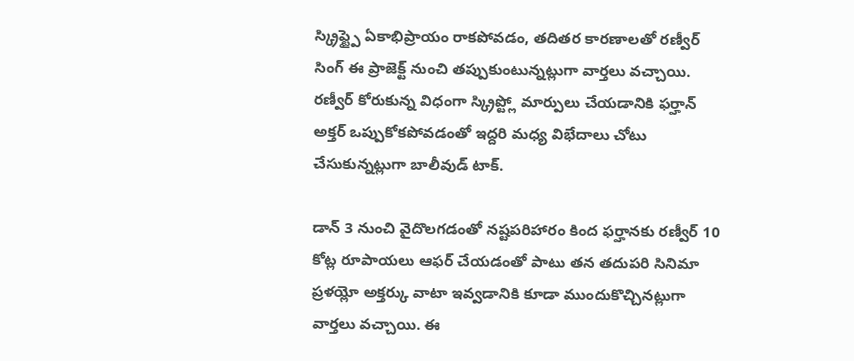స్క్రిప్ట్పై ఏకాభిప్రాయం రాకపోవడం, తదితర కారణాలతో రణ్వీర్ సింగ్ ఈ ప్రాజెక్ట్ నుంచి తప్పుకుంటున్నట్లుగా వార్తలు వచ్చాయి. రణ్వీర్ కోరుకున్న విధంగా స్క్రిప్ట్లో మార్పులు చేయడానికి ఫర్హాన్ అక్తర్ ఒప్పుకోకపోవడంతో ఇద్దరి మధ్య విభేదాలు చోటు చేసుకున్నట్లుగా బాలీవుడ్ టాక్.

డాన్ 3 నుంచి వైదొలగడంతో నష్టపరిహారం కింద ఫర్హానకు రణ్వీర్ 10 కోట్ల రూపాయలు ఆఫర్ చేయడంతో పాటు తన తదుపరి సినిమా ప్రళయ్లో అక్తర్కు వాటా ఇవ్వడానికి కూడా ముందుకొచ్చినట్లుగా వార్తలు వచ్చాయి. ఈ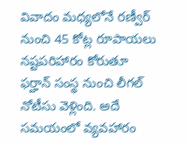వివాదం మధ్యలోనే రణ్వీర్ నుంచి 45 కోట్ల రూపాయలు నష్టపరిహారం కోరుతూ ఫర్హాన్ సంస్థ నుంచి లీగల్ నోటీసు వెళ్లింది. అదే సమయంలో వ్యవహారం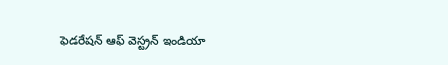ఫెడరేషన్ ఆఫ్ వెస్ట్రన్ ఇండియా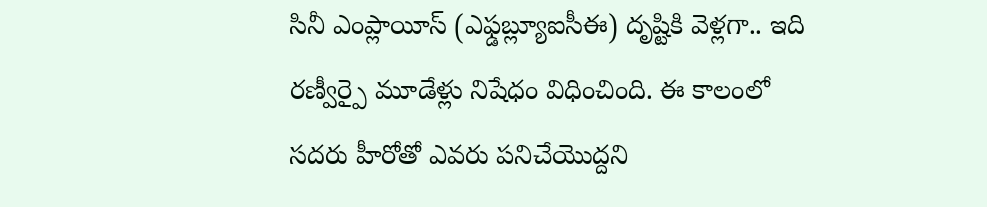సినీ ఎంప్లాయీస్ (ఎఫ్డబ్ల్యూఐసీఈ) దృష్టికి వెళ్లగా.. ఇది రణ్వీర్పై మూడేళ్లు నిషేధం విధించింది. ఈ కాలంలో సదరు హీరోతో ఎవరు పనిచేయొద్దని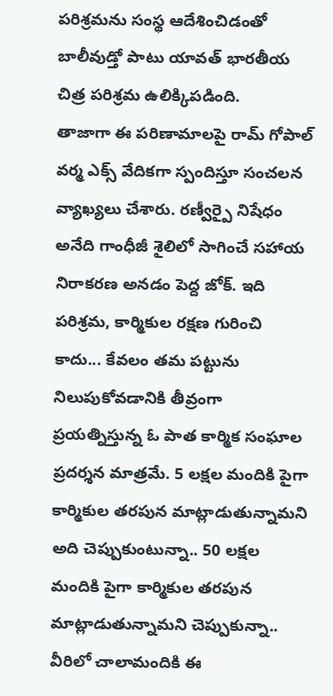పరిశ్రమను సంస్థ ఆదేశించిడంతో బాలీవుడ్తో పాటు యావత్ భారతీయ చిత్ర పరిశ్రమ ఉలిక్కిపడింది.
తాజాగా ఈ పరిణామాలపై రామ్ గోపాల్ వర్మ ఎక్స్ వేదికగా స్పందిస్తూ సంచలన వ్యాఖ్యలు చేశారు. రణ్వీర్పై నిషేధం అనేది గాంధీజీ శైలిలో సాగించే సహాయ నిరాకరణ అనడం పెద్ద జోక్. ఇది పరిశ్రమ, కార్మికుల రక్షణ గురించి కాదు... కేవలం తమ పట్టును నిలుపుకోవడానికి తీవ్రంగా ప్రయత్నిస్తున్న ఓ పాత కార్మిక సంఘాల ప్రదర్శన మాత్రమే. 5 లక్షల మందికి పైగా కార్మికుల తరపున మాట్లాడుతున్నామని అది చెప్పుకుంటున్నా.. 50 లక్షల మందికి పైగా కార్మికుల తరపున మాట్లాడుతున్నామని చెప్పుకున్నా.. వీరిలో చాలామందికి ఈ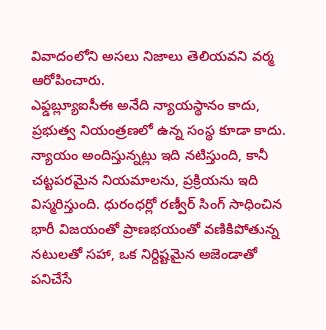వివాదంలోని అసలు నిజాలు తెలియవని వర్మ ఆరోపించారు.
ఎఫ్డబ్ల్యూఐసీఈ అనేది న్యాయస్థానం కాదు, ప్రభుత్వ నియంత్రణలో ఉన్న సంస్థ కూడా కాదు. న్యాయం అందిస్తున్నట్లు ఇది నటిస్తుంది, కానీ చట్టపరమైన నియమాలను, ప్రక్రియను ఇది విస్మరిస్తుంది. ధురంధర్లో రణ్వీర్ సింగ్ సాధించిన భారీ విజయంతో ప్రాణభయంతో వణికిపోతున్న నటులతో సహా, ఒక నిర్దిష్టమైన అజెండాతో పనిచేసే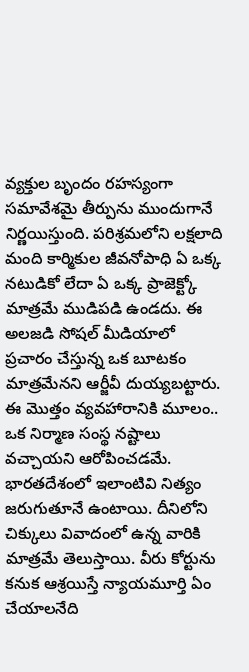వ్యక్తుల బృందం రహస్యంగా సమావేశమై తీర్పును ముందుగానే నిర్ణయిస్తుంది. పరిశ్రమలోని లక్షలాది మంది కార్మికుల జీవనోపాధి ఏ ఒక్క నటుడికో లేదా ఏ ఒక్క ప్రాజెక్ట్కో మాత్రమే ముడిపడి ఉండదు. ఈ అలజడి సోషల్ మీడియాలో ప్రచారం చేస్తున్న ఒక బూటకం మాత్రమేనని ఆర్జీవీ దుయ్యబట్టారు.
ఈ మొత్తం వ్యవహారానికి మూలం.. ఒక నిర్మాణ సంస్థ నష్టాలు వచ్చాయని ఆరోపించడమే. భారతదేశంలో ఇలాంటివి నిత్యం జరుగుతూనే ఉంటాయి. దీనిలోని చిక్కులు వివాదంలో ఉన్న వారికి మాత్రమే తెలుస్తాయి. వీరు కోర్టును కనుక ఆశ్రయిస్తే న్యాయమూర్తి ఏం చేయాలనేది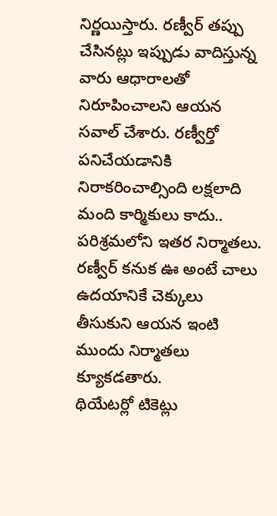నిర్ణయిస్తారు. రణ్వీర్ తప్పు చేసినట్లు ఇప్పుడు వాదిస్తున్న వారు ఆధారాలతో నిరూపించాలని ఆయన సవాల్ చేశారు. రణ్వీర్తో పనిచేయడానికి నిరాకరించాల్సింది లక్షలాది మంది కార్మికులు కాదు.. పరిశ్రమలోని ఇతర నిర్మాతలు. రణ్వీర్ కనుక ఊ అంటే చాలు ఉదయానికే చెక్కులు తీసుకుని ఆయన ఇంటి ముందు నిర్మాతలు క్యూకడతారు.
థియేటర్లో టికెట్లు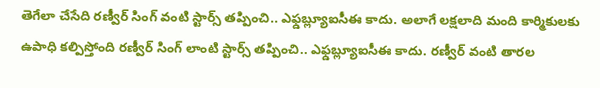తెగేలా చేసేది రణ్వీర్ సింగ్ వంటి స్టార్స్ తప్పించి.. ఎఫ్డబ్ల్యూఐసీఈ కాదు. అలాగే లక్షలాది మంది కార్మికులకు ఉపాధి కల్పిస్తోంది రణ్వీర్ సింగ్ లాంటి స్టార్స్ తప్పించి.. ఎఫ్డబ్ల్యూఐసీఈ కాదు. రణ్వీర్ వంటి తారల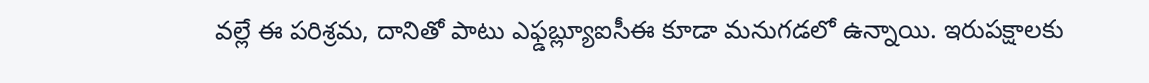వల్లే ఈ పరిశ్రమ, దానితో పాటు ఎఫ్డబ్ల్యూఐసీఈ కూడా మనుగడలో ఉన్నాయి. ఇరుపక్షాలకు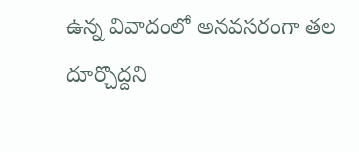ఉన్న వివాదంలో అనవసరంగా తల దూర్చొద్దని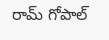రామ్ గోపాల్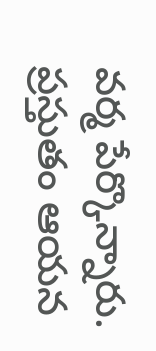వర్మ పేర్కొన్నారు. ప్రస్తుతం ఆయన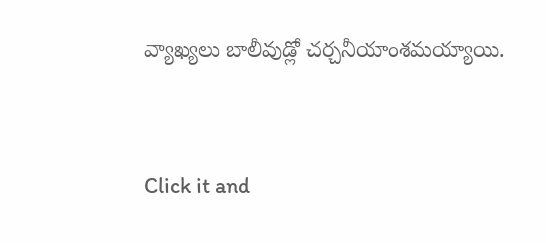వ్యాఖ్యలు బాలీవుడ్లో చర్చనీయాంశమయ్యాయి.


Click it and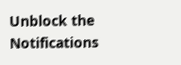Unblock the Notifications